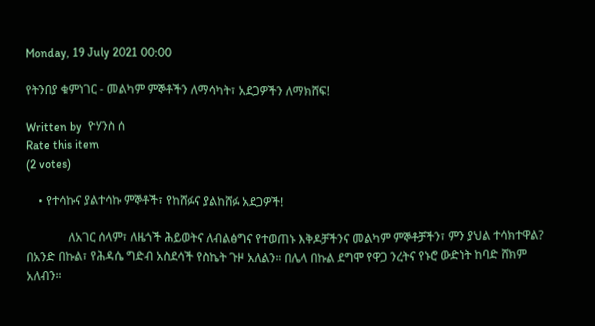Monday, 19 July 2021 00:00

የትንበያ ቁምነገር - መልካም ምኞቶችን ለማሳካት፣ አደጋዎችን ለማክሸፍ!

Written by  ዮሃንስ ሰ
Rate this item
(2 votes)

    • የተሳኩና ያልተሳኩ ምኞቶች፣ የከሸፉና ያልከሸፉ አደጋዎች!

              ለአገር ሰላም፣ ለዜጎች ሕይወትና ለብልፅግና የተወጠኑ እቅዶቻችንና መልካም ምኞቶቻችን፣ ምን ያህል ተሳክተዋል?
በአንድ በኩል፣ የሕዳሴ ግድብ አስደሳች የስኬት ጉዞ አለልን። በሌላ በኩል ደግሞ የዋጋ ንረትና የኑሮ ውድነት ከባድ ሸክም አለብን።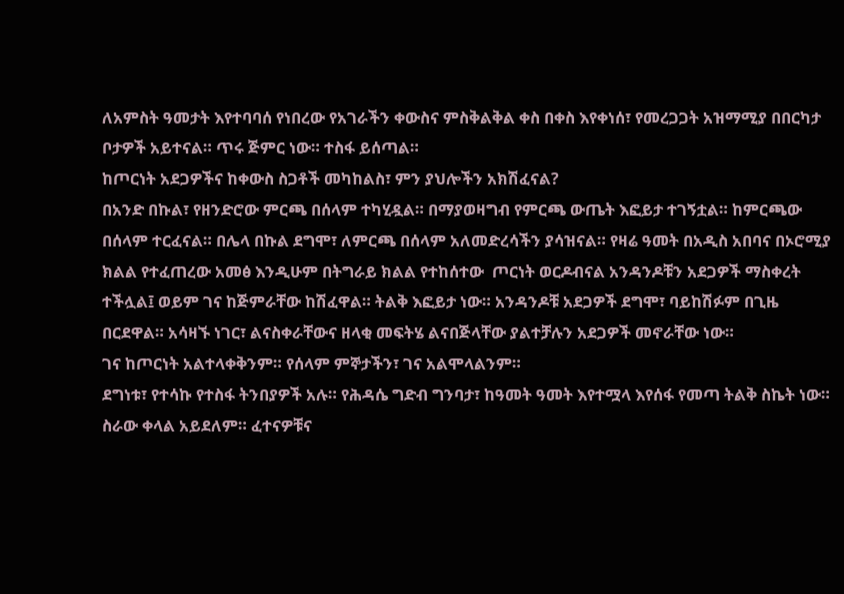ለአምስት ዓመታት እየተባባሰ የነበረው የአገራችን ቀውስና ምስቅልቅል ቀስ በቀስ እየቀነሰ፣ የመረጋጋት አዝማሚያ በበርካታ ቦታዎች አይተናል። ጥሩ ጅምር ነው። ተስፋ ይሰጣል።
ከጦርነት አደጋዎችና ከቀውስ ስጋቶች መካከልስ፣ ምን ያህሎችን አክሽፈናል?
በአንድ በኩል፣ የዘንድሮው ምርጫ በሰላም ተካሂዷል። በማያወዛግብ የምርጫ ውጤት እፎይታ ተገኝቷል። ከምርጫው በሰላም ተርፈናል። በሌላ በኩል ደግሞ፣ ለምርጫ በሰላም አለመድረሳችን ያሳዝናል። የዛሬ ዓመት በአዲስ አበባና በኦሮሚያ ክልል የተፈጠረው አመፅ እንዲሁም በትግራይ ክልል የተከሰተው  ጦርነት ወርዶብናል አንዳንዶቹን አደጋዎች ማስቀረት ተችሏል፤ ወይም ገና ከጅምራቸው ከሽፈዋል። ትልቅ እፎይታ ነው። አንዳንዶቹ አደጋዎች ደግሞ፣ ባይከሽፉም በጊዜ በርደዋል። አሳዛኙ ነገር፣ ልናስቀራቸውና ዘላቂ መፍትሄ ልናበጅላቸው ያልተቻሉን አደጋዎች መኖራቸው ነው።
ገና ከጦርነት አልተላቀቅንም። የሰላም ምኞታችን፣ ገና አልሞላልንም።
ደግነቱ፣ የተሳኩ የተስፋ ትንበያዎች አሉ። የሕዳሴ ግድብ ግንባታ፣ ከዓመት ዓመት እየተሟላ እየሰፋ የመጣ ትልቅ ስኬት ነው። ስራው ቀላል አይደለም። ፈተናዎቹና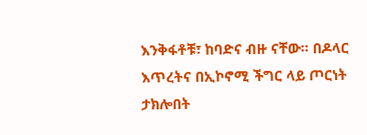እንቅፋቶቹ፣ ከባድና ብዙ ናቸው። በዶላር እጥረትና በኢኮኖሚ ችግር ላይ ጦርነት ታክሎበት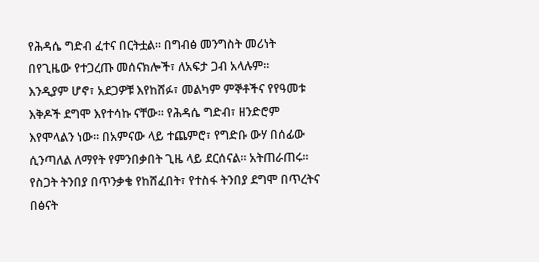የሕዳሴ ግድብ ፈተና በርትቷል። በግብፅ መንግስት መሪነት በየጊዜው የተጋረጡ መሰናክሎች፣ ለአፍታ ጋብ አላሉም።
እንዲያም ሆኖ፣ አደጋዎቹ እየከሸፉ፣ መልካም ምኞቶችና የየዓመቱ እቅዶች ደግሞ እየተሳኩ ናቸው። የሕዳሴ ግድብ፣ ዘንድሮም እየሞላልን ነው። በአምናው ላይ ተጨምሮ፣ የግድቡ ውሃ በሰፊው ሲንጣለል ለማየት የምንበቃበት ጊዜ ላይ ደርሰናል። አትጠራጠሩ፡፡ የስጋት ትንበያ በጥንቃቄ የከሸፈበት፣ የተስፋ ትንበያ ደግሞ በጥረትና በፅናት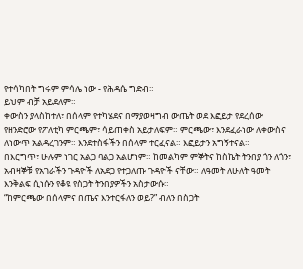የተሳካበት ግሩም ምሳሌ ነው - የሕዳሴ ግድብ።
ይህም ብቻ አይደለም።
ቀውስን ያላስከተለ፣ በሰላም የተካሄደና በማያወዛግብ ውጤት ወደ እፎይታ የደረሰው የዘንድሮው የፖለቲካ ምርጫም፣ ሳይጠቀስ አይታለፍም። ምርጫው፣ እንደፈራነው ለቀውስና ለነውጥ አልዳረገንም። እንደተስፋችን በሰላም ተርፈናል። እፎይታን አግኝተናል።
በእርግጥ፣ ሁሉም ነገር አልጋ ባልጋ አልሆነም። ከመልካም ምኞትና ከስኬት ትንበያ ጎን ለጎን፣ አብዛኞቹ የአገራችን ጉዳዮች ለአደጋ የተጋለጡ ጉዳዮች ናቸው። ለዓመት ለሁለት ዓመት እንቅልፍ ሲነሱን የቆዩ የስጋት ትንበያዎችን አስታውሱ።
“ከምርጫው በሰላምና በጤና እንተርፋለን ወይ?” ብለን በስጋት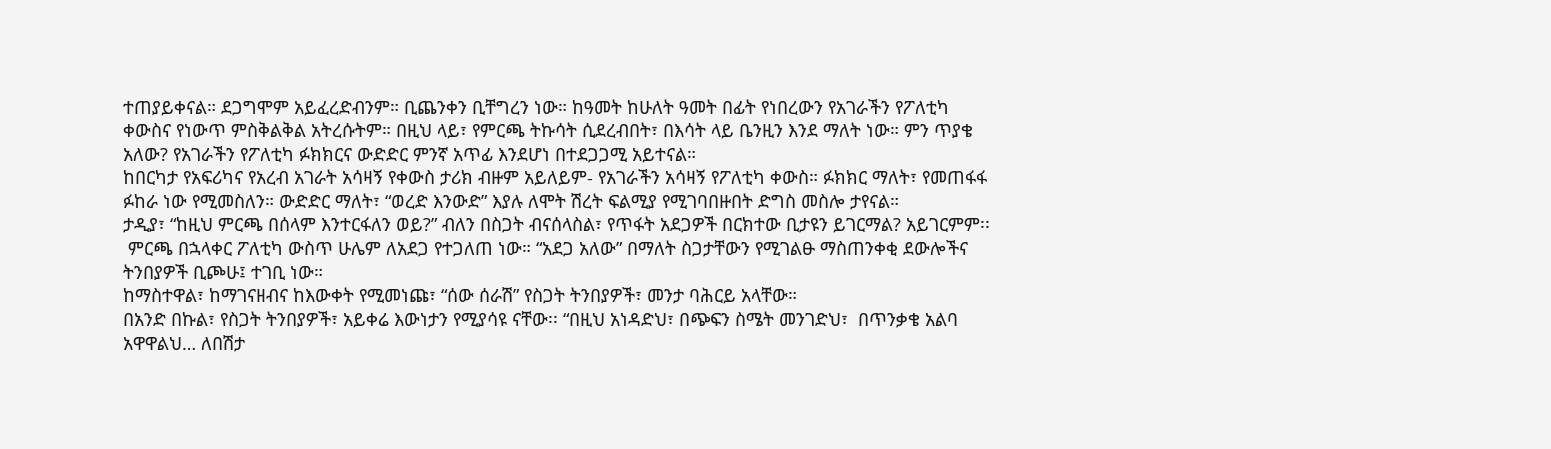ተጠያይቀናል። ደጋግሞም አይፈረድብንም። ቢጨንቀን ቢቸግረን ነው። ከዓመት ከሁለት ዓመት በፊት የነበረውን የአገራችን የፖለቲካ ቀውስና የነውጥ ምስቅልቅል አትረሱትም። በዚህ ላይ፣ የምርጫ ትኩሳት ሲደረብበት፣ በእሳት ላይ ቤንዚን እንደ ማለት ነው። ምን ጥያቄ አለው? የአገራችን የፖለቲካ ፉክክርና ውድድር ምንኛ አጥፊ እንደሆነ በተደጋጋሚ አይተናል።
ከበርካታ የአፍሪካና የአረብ አገራት አሳዛኝ የቀውስ ታሪክ ብዙም አይለይም- የአገራችን አሳዛኝ የፖለቲካ ቀውስ። ፉክክር ማለት፣ የመጠፋፋ ፉከራ ነው የሚመስለን። ውድድር ማለት፣ “ወረድ እንውድ” እያሉ ለሞት ሽረት ፍልሚያ የሚገባበዙበት ድግስ መስሎ ታየናል።
ታዲያ፣ “ከዚህ ምርጫ በሰላም እንተርፋለን ወይ?” ብለን በስጋት ብናሰላስል፣ የጥፋት አደጋዎች በርክተው ቢታዩን ይገርማል? አይገርምም፡፡
 ምርጫ በኋላቀር ፖለቲካ ውስጥ ሁሌም ለአደጋ የተጋለጠ ነው። “አደጋ አለው” በማለት ስጋታቸውን የሚገልፁ ማስጠንቀቂ ደውሎችና ትንበያዎች ቢጮሁ፤ ተገቢ ነው።
ከማስተዋል፣ ከማገናዘብና ከእውቀት የሚመነጩ፣ “ሰው ሰራሽ” የስጋት ትንበያዎች፣ መንታ ባሕርይ አላቸው።
በአንድ በኩል፣ የስጋት ትንበያዎች፣ አይቀሬ እውነታን የሚያሳዩ ናቸው፡፡ “በዚህ አነዳድህ፣ በጭፍን ስሜት መንገድህ፣  በጥንቃቄ አልባ አዋዋልህ… ለበሽታ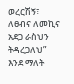ወረርሽኝ፣ ለፀብና ለመኪና አደጋ ራስህን ትዳረጋለህ” እንደ ማለት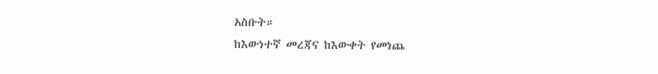አስቡት።
ከእውነተኛ መረጃና ከእውቀት የመነጨ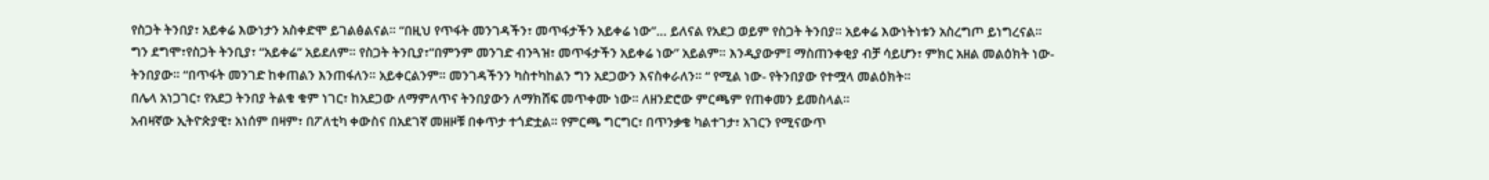የስጋት ትንበያ፣ አይቀሬ እውነታን አስቀድሞ ይገልፅልናል። “በዚህ የጥፋት መንገዳችን፣ መጥፋታችን አይቀሬ ነው”… ይለናል የአደጋ ወይም የስጋት ትንበያ። አይቀሬ እውነትነቱን አስረግጦ ይነግረናል።
ግን ደግሞ፣የስጋት ትንቢያ፣ “አይቀሬ” አይደለም። የስጋት ትንቢያ፣”በምንም መንገድ ብንጓዝ፣ መጥፋታችን አይቀሬ ነው” አይልም። እንዲያውም፤ ማስጠንቀቂያ ብቻ ሳይሆን፣ ምክር አዘል መልዕክት ነው- ትንበያው። “በጥፋት መንገድ ከቀጠልን እንጠፋለን። አይቀርልንም። መንገዳችንን ካስተካከልን ግን አደጋውን እናስቀራለን። “ የሚል ነው- የትንበያው የተሟላ መልዕክት።
በሌላ አነጋገር፣ የአደጋ ትንበያ ትልቁ ቁም ነገር፣ ከአደጋው ለማምለጥና ትንበያውን ለማክሸፍ መጥቀሙ ነው። ለዘንድሮው ምርጫም የጠቀመን ይመስላል።
አብዛኛው ኢትዮጵያዊ፣ አነሰም በዛም፣ በፖለቲካ ቀውስና በአደገኛ መዘዞቹ በቀጥታ ተጎድቷል። የምርጫ ግርግር፣ በጥንቃቄ ካልተገታ፣ አገርን የሚናውጥ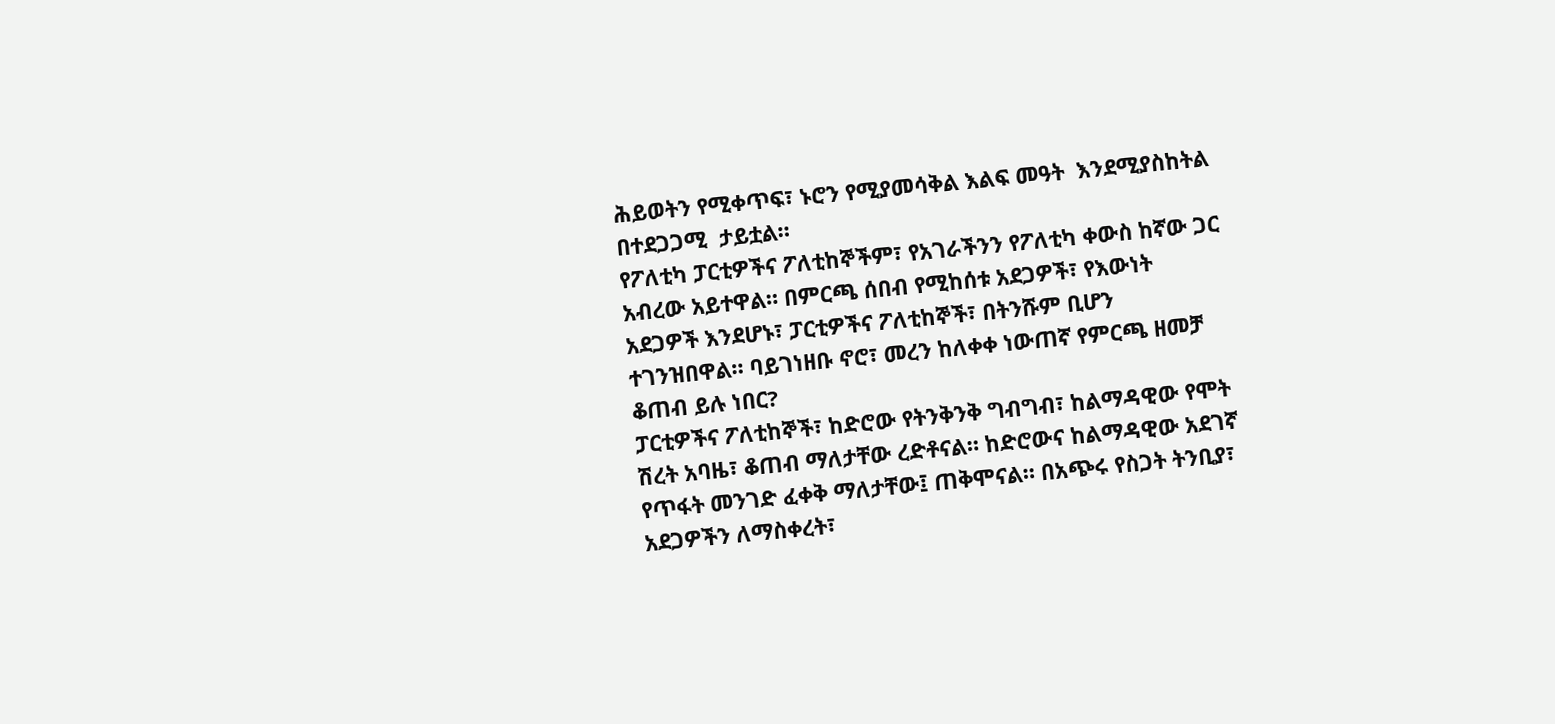ሕይወትን የሚቀጥፍ፣ ኑሮን የሚያመሳቅል እልፍ መዓት  እንደሚያስከትል በተደጋጋሚ  ታይቷል።
የፖለቲካ ፓርቲዎችና ፖለቲከኞችም፣ የአገራችንን የፖለቲካ ቀውስ ከኛው ጋር አብረው አይተዋል። በምርጫ ሰበብ የሚከሰቱ አደጋዎች፣ የእውነት አደጋዎች እንደሆኑ፣ ፓርቲዎችና ፖለቲከኞች፣ በትንሹም ቢሆን ተገንዝበዋል። ባይገነዘቡ ኖሮ፣ መረን ከለቀቀ ነውጠኛ የምርጫ ዘመቻ ቆጠብ ይሉ ነበር?
ፓርቲዎችና ፖለቲከኞች፣ ከድሮው የትንቅንቅ ግብግብ፣ ከልማዳዊው የሞት ሽረት አባዜ፣ ቆጠብ ማለታቸው ረድቶናል። ከድሮውና ከልማዳዊው አደገኛ የጥፋት መንገድ ፈቀቅ ማለታቸው፤ ጠቅሞናል። በአጭሩ የስጋት ትንቢያ፣ አደጋዎችን ለማስቀረት፣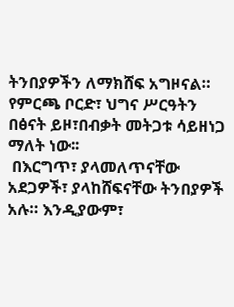ትንበያዎችን ለማክሸፍ አግዞናል። የምርጫ ቦርድ፣ ህግና ሥርዓትን በፅናት ይዞ፣በብቃት መትጋቱ ሳይዘነጋ ማለት ነው፡፡
 በእርግጥ፣ ያላመለጥናቸው አደጋዎች፣ ያላከሸፍናቸው ትንበያዎች አሉ። እንዲያውም፣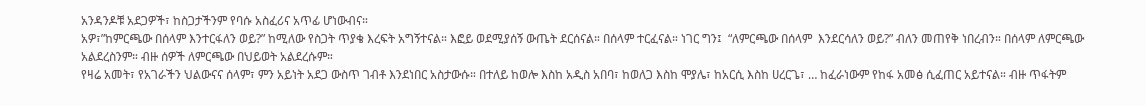አንዳንዶቹ አደጋዎች፣ ከስጋታችንም የባሱ አስፈሪና አጥፊ ሆነውብና።
አዎ፣”ከምርጫው በሰላም እንተርፋለን ወይ?” ከሚለው የስጋት ጥያቄ እረፍት አግኝተናል። እፎይ ወደሚያሰኝ ውጤት ደርሰናል። በሰላም ተርፈናል። ነገር ግን፤  “ለምርጫው በሰላም  እንደርሳለን ወይ?” ብለን መጠየቅ ነበረብን። በሰላም ለምርጫው አልደረስንም። ብዙ ሰዎች ለምርጫው በህይወት አልደረሱም።
የዛሬ አመት፣ የአገራችን ህልውናና ሰላም፣ ምን አይነት አደጋ ውስጥ ገብቶ እንደነበር አስታውሱ። በተለይ ከወሎ እስከ አዲስ አበባ፣ ከወለጋ እስከ ሞያሌ፣ ከአርሲ እስከ ሀረርጌ፣ … ከፈራነውም የከፋ አመፅ ሲፈጠር አይተናል። ብዙ ጥፋትም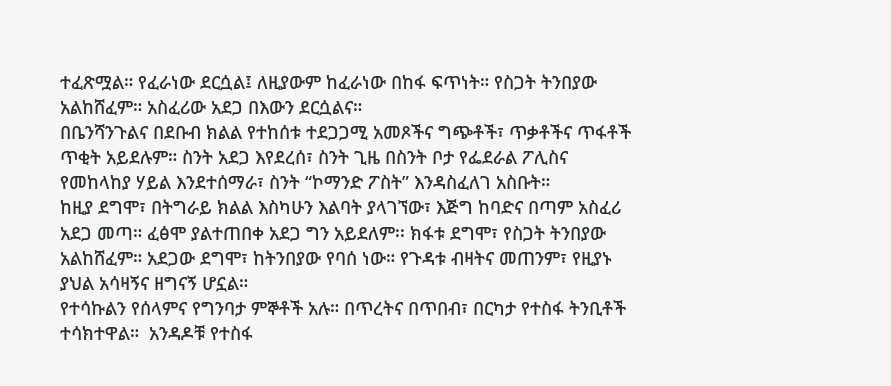ተፈጽሟል። የፈራነው ደርሷል፤ ለዚያውም ከፈራነው በከፋ ፍጥነት። የስጋት ትንበያው አልከሸፈም። አስፈሪው አደጋ በእውን ደርሷልና።
በቤንሻንጉልና በደቡብ ክልል የተከሰቱ ተደጋጋሚ አመጾችና ግጭቶች፣ ጥቃቶችና ጥፋቶች ጥቂት አይደሉም። ስንት አደጋ እየደረሰ፣ ስንት ጊዜ በስንት ቦታ የፌደራል ፖሊስና የመከላከያ ሃይል እንደተሰማራ፣ ስንት “ኮማንድ ፖስት” እንዳስፈለገ አስቡት።
ከዚያ ደግሞ፣ በትግራይ ክልል እስካሁን እልባት ያላገኘው፣ እጅግ ከባድና በጣም አስፈሪ አደጋ መጣ። ፈፅሞ ያልተጠበቀ አደጋ ግን አይደለም፡፡ ክፋቱ ደግሞ፣ የስጋት ትንበያው አልከሸፈም። አደጋው ደግሞ፣ ከትንበያው የባሰ ነው። የጉዳቱ ብዛትና መጠንም፣ የዚያኑ ያህል አሳዛኝና ዘግናኝ ሆኗል።
የተሳኩልን የሰላምና የግንባታ ምኞቶች አሉ። በጥረትና በጥበብ፣ በርካታ የተስፋ ትንቢቶች ተሳክተዋል።  አንዳዶቹ የተስፋ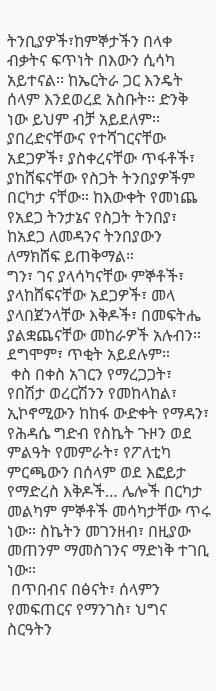ትንቢያዎች፣ከምኞታችን በላቀ ብቃትና ፍጥነት በእውን ሲሳካ አይተናል፡፡ ከኤርትራ ጋር እንዴት ሰላም እንደወረደ አስቡት፡፡ ድንቅ ነው ይህም ብቻ አይደለም፡፡
ያበረድናቸውና የተሻገርናቸው አደጋዎች፣ ያስቀረናቸው ጥፋቶች፣ ያከሸፍናቸው የስጋት ትንበያዎችም በርካታ ናቸው። ከእውቀት የመነጨ የአደጋ ትንታኔና የስጋት ትንበያ፣ ከአደጋ ለመዳንና ትንበያውን ለማክሸፍ ይጠቅማል።
ግን፣ ገና ያላሳካናቸው ምኞቶች፣ ያላከሸፍናቸው አደጋዎች፣ መላ ያላበጀንላቸው እቅዶች፣ በመፍትሔ ያልቋጨናቸው መከራዎች አሉብን። ደግሞም፣ ጥቂት አይደሉም።
 ቀስ በቀስ አገርን የማረጋጋት፣ የበሽታ ወረርሽንን የመከላከል፣ ኢኮኖሚውን ከከፋ ውድቀት የማዳን፣ የሕዳሴ ግድብ የስኬት ጉዞን ወደ ምልዓት የመምራት፣ የፖለቲካ ምርጫውን በሰላም ወደ እፎይታ የማድረስ እቅዶች… ሌሎች በርካታ መልካም ምኞቶች መሳካታቸው ጥሩ ነው። ስኬትን መገንዘብ፣ በዚያው መጠንም ማመስገንና ማድነቅ ተገቢ ነው።
 በጥበብና በፅናት፣ ሰላምን የመፍጠርና የማንገስ፣ ህግና ስርዓትን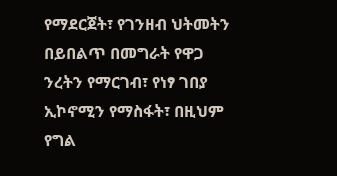የማደርጀት፣ የገንዘብ ህትመትን በይበልጥ በመግራት የዋጋ ንረትን የማርገብ፣ የነፃ ገበያ ኢኮኖሚን የማስፋት፣ በዚህም የግል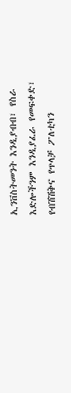ኢንቨስትመንት እንዲያብብ፣ የስራ እድሎችንም እንዲያፈራ የመፍቀድ፣ የብሽሽቅና የጥላቻ ፖለቲካን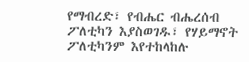የማብረድ፣ የብሔር ብሔረሰብ ፖለቲካን እያስወገዱ፣ የሃይማኖት ፖለቲካንም እየተከላከሉ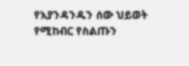የእያንዳንዱን ሰው ህይወት የሚከብር የስልጡን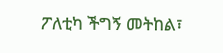ፖለቲካ ችግኝ መትከል፣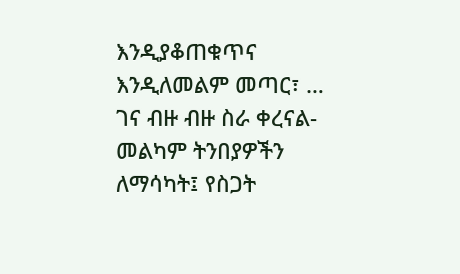እንዲያቆጠቁጥና እንዲለመልም መጣር፣ …
ገና ብዙ ብዙ ስራ ቀረናል- መልካም ትንበያዎችን ለማሳካት፤ የስጋት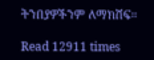ትንበያዎችንም ለማክሸፍ።

Read 12911 times